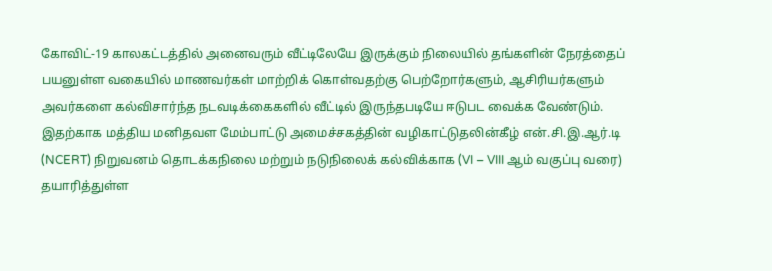கோவிட்-19 காலகட்டத்தில் அனைவரும் வீட்டிலேயே இருக்கும் நிலையில் தங்களின் நேரத்தைப் பயனுள்ள வகையில் மாணவர்கள் மாற்றிக் கொள்வதற்கு பெற்றோர்களும், ஆசிரியர்களும் அவர்களை கல்விசார்ந்த நடவடிக்கைகளில் வீட்டில் இருந்தபடியே ஈடுபட வைக்க வேண்டும். இதற்காக மத்திய மனிதவள மேம்பாட்டு அமைச்சகத்தின் வழிகாட்டுதலின்கீழ் என்.சி.இ.ஆர்.டி (NCERT) நிறுவனம் தொடக்கநிலை மற்றும் நடுநிலைக் கல்விக்காக (VI – VIII ஆம் வகுப்பு வரை) தயாரித்துள்ள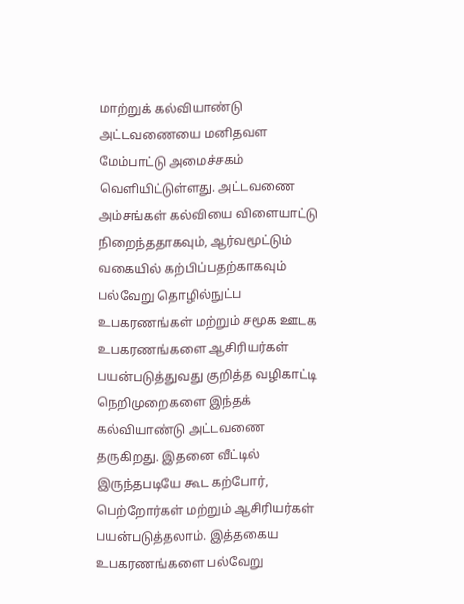மாற்றுக் கல்வியாண்டு அட்டவணையை மனிதவள மேம்பாட்டு அமைச்சகம் வெளியிட்டுள்ளது. அட்டவணை அம்சங்கள் கல்வியை விளையாட்டு நிறைந்ததாகவும், ஆர்வமூட்டும் வகையில் கற்பிப்பதற்காகவும் பல்வேறு தொழில்நுட்ப உபகரணங்கள் மற்றும் சமூக ஊடக உபகரணங்களை ஆசிரியர்கள் பயன்படுத்துவது குறித்த வழிகாட்டி நெறிமுறைகளை இந்தக் கல்வியாண்டு அட்டவணை தருகிறது. இதனை வீட்டில் இருந்தபடியே கூட கற்போர், பெற்றோர்கள் மற்றும் ஆசிரியர்கள் பயன்படுத்தலாம். இத்தகைய உபகரணங்களை பல்வேறு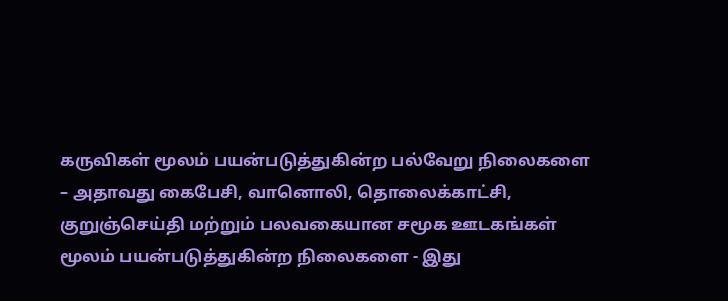கருவிகள் மூலம் பயன்படுத்துகின்ற பல்வேறு நிலைகளை – அதாவது கைபேசி, வானொலி, தொலைக்காட்சி, குறுஞ்செய்தி மற்றும் பலவகையான சமூக ஊடகங்கள் மூலம் பயன்படுத்துகின்ற நிலைகளை - இது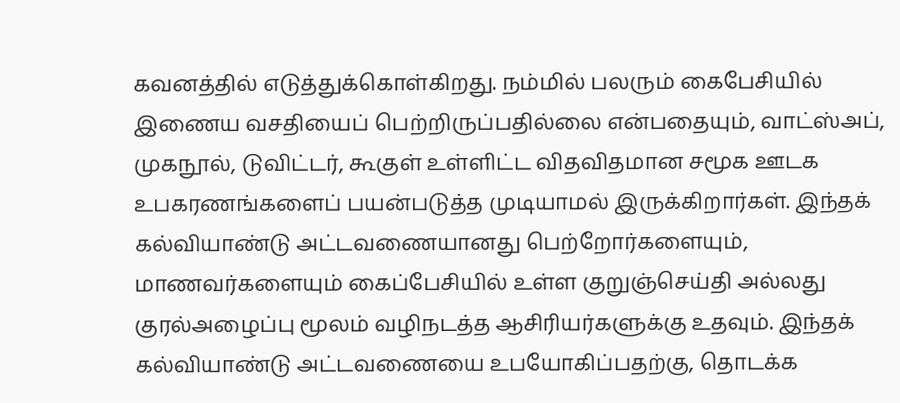கவனத்தில் எடுத்துக்கொள்கிறது. நம்மில் பலரும் கைபேசியில் இணைய வசதியைப் பெற்றிருப்பதில்லை என்பதையும், வாட்ஸ்அப், முகநூல், டுவிட்டர், கூகுள் உள்ளிட்ட விதவிதமான சமூக ஊடக உபகரணங்களைப் பயன்படுத்த முடியாமல் இருக்கிறார்கள். இந்தக் கல்வியாண்டு அட்டவணையானது பெற்றோர்களையும், மாணவர்களையும் கைப்பேசியில் உள்ள குறுஞ்செய்தி அல்லது குரல்அழைப்பு மூலம் வழிநடத்த ஆசிரியர்களுக்கு உதவும். இந்தக் கல்வியாண்டு அட்டவணையை உபயோகிப்பதற்கு, தொடக்க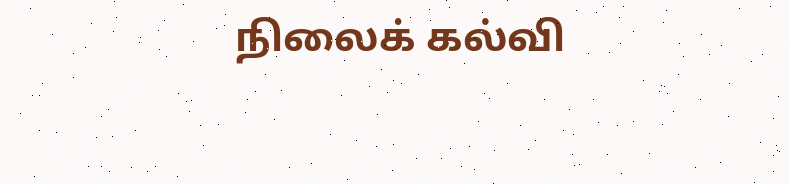நிலைக் கல்வி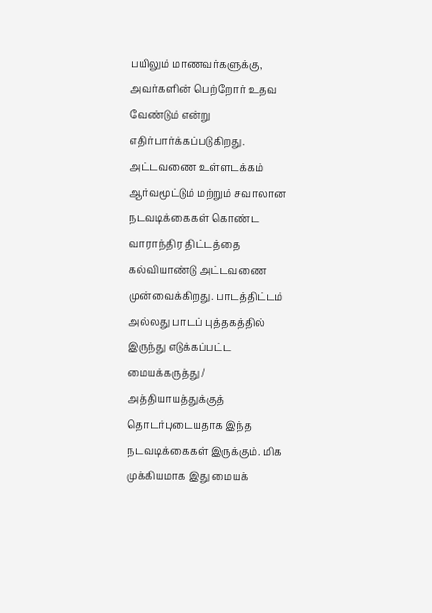பயிலும் மாணவர்களுக்கு, அவர்களின் பெற்றோர் உதவ வேண்டும் என்று எதிர்பார்க்கப்படுகிறது. அட்டவணை உள்ளடக்கம் ஆர்வமூட்டும் மற்றும் சவாலான நடவடிக்கைகள் கொண்ட வாராந்திர திட்டத்தை கல்வியாண்டு அட்டவணை முன்வைக்கிறது. பாடத்திட்டம் அல்லது பாடப் புத்தகத்தில் இருந்து எடுக்கப்பட்ட மையக்கருத்து / அத்தியாயத்துக்குத் தொடர்புடையதாக இந்த நடவடிக்கைகள் இருக்கும். மிக முக்கியமாக இது மையக்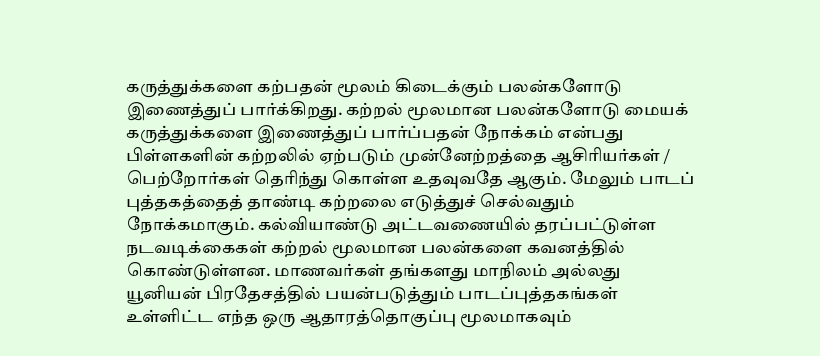கருத்துக்களை கற்பதன் மூலம் கிடைக்கும் பலன்களோடு இணைத்துப் பார்க்கிறது. கற்றல் மூலமான பலன்களோடு மையக் கருத்துக்களை இணைத்துப் பார்ப்பதன் நோக்கம் என்பது பிள்ளகளின் கற்றலில் ஏற்படும் முன்னேற்றத்தை ஆசிரியர்கள் / பெற்றோர்கள் தெரிந்து கொள்ள உதவுவதே ஆகும். மேலும் பாடப் புத்தகத்தைத் தாண்டி கற்றலை எடுத்துச் செல்வதும் நோக்கமாகும். கல்வியாண்டு அட்டவணையில் தரப்பட்டுள்ள நடவடிக்கைகள் கற்றல் மூலமான பலன்களை கவனத்தில் கொண்டுள்ளன. மாணவர்கள் தங்களது மாநிலம் அல்லது யூனியன் பிரதேசத்தில் பயன்படுத்தும் பாடப்புத்தகங்கள் உள்ளிட்ட எந்த ஒரு ஆதாரத்தொகுப்பு மூலமாகவும்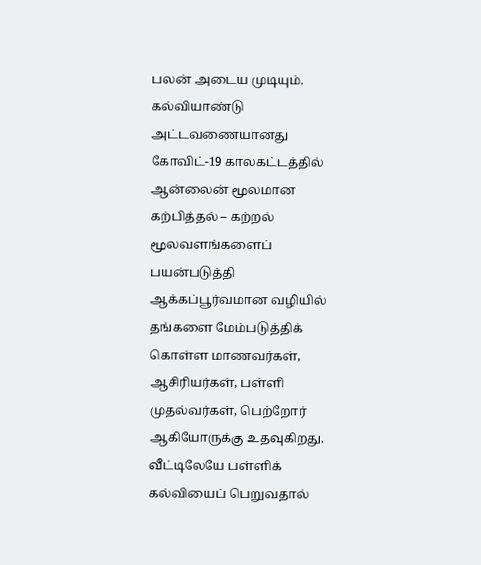பலன் அடைய முடியும். கல்வியாண்டு அட்டவணையானது கோவிட்-19 காலகட்டத்தில் ஆன்லைன் மூலமான கற்பித்தல் – கற்றல் மூலவளங்களைப் பயன்படுத்தி ஆக்கப்பூர்வமான வழியில் தங்களை மேம்படுத்திக் கொள்ள மாணவர்கள், ஆசிரியர்கள், பள்ளி முதல்வர்கள், பெற்றோர் ஆகியோருக்கு உதவுகிறது. வீட்டிலேயே பள்ளிக் கல்வியைப் பெறுவதால்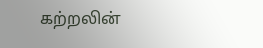கற்றலின்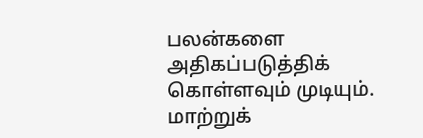பலன்களை அதிகப்படுத்திக் கொள்ளவும் முடியும். மாற்றுக்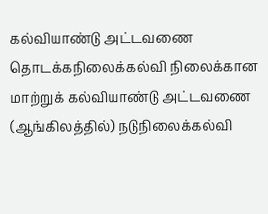கல்வியாண்டு அட்டவணை தொடக்கநிலைக்கல்வி நிலைக்கான மாற்றுக் கல்வியாண்டு அட்டவணை (ஆங்கிலத்தில்) நடுநிலைக்கல்வி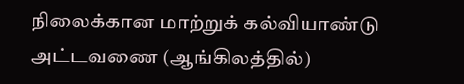நிலைக்கான மாற்றுக் கல்வியாண்டு அட்டவணை (ஆங்கிலத்தில்)